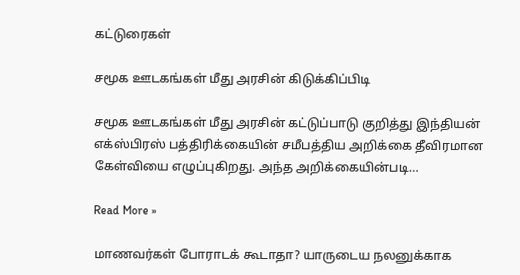கட்டுரைகள்

சமூக ஊடகங்கள் மீது அரசின் கிடுக்கிப்பிடி

சமூக ஊடகங்கள் மீது அரசின் கட்டுப்பாடு குறித்து இந்தியன் எக்ஸ்பிரஸ் பத்திரிக்கையின் சமீபத்திய அறிக்கை தீவிரமான கேள்வியை எழுப்புகிறது. அந்த அறிக்கையின்படி…

Read More »

மாணவர்கள் போராடக் கூடாதா? யாருடைய நலனுக்காக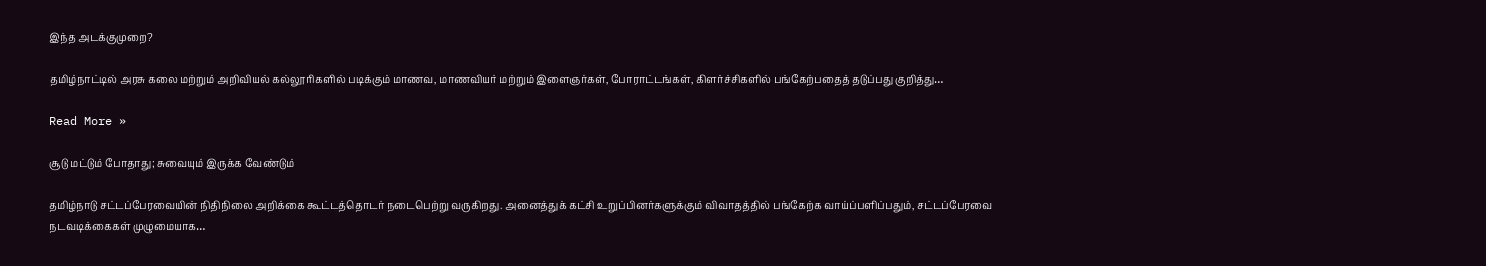இந்த அடக்குமுறை?

தமிழ்நாட்டில் அரசு கலை மற்றும் அறிவியல் கல்லூரிகளில் படிக்கும் மாணவ, மாணவியர் மற்றும் இளைஞர்கள், போராட்டங்கள், கிளர்ச்சிகளில் பங்கேற்பதைத் தடுப்பது குறித்து…

Read More »

சூடு மட்டும் போதாது; சுவையும் இருக்க வேண்டும்

தமிழ்நாடு சட்டப்பேரவையின் நிதிநிலை அறிக்கை கூட்டத்தொடர் நடைபெற்று வருகிறது. அனைத்துக் கட்சி உறுப்பினர்களுக்கும் விவாதத்தில் பங்கேற்க வாய்ப்பளிப்பதும், சட்டப்பேரவை நடவடிக்கைகள் முழுமையாக…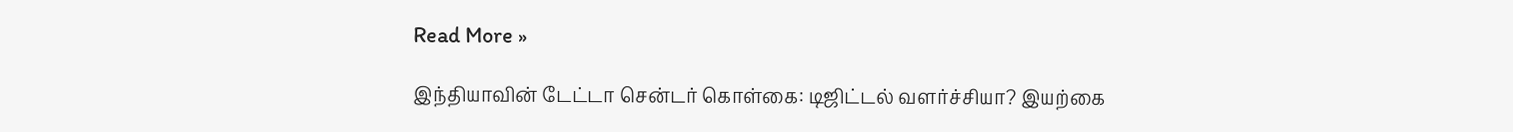Read More »

இந்தியாவின் டேட்டா சென்டர் கொள்கை: டிஜிட்டல் வளர்ச்சியா? இயற்கை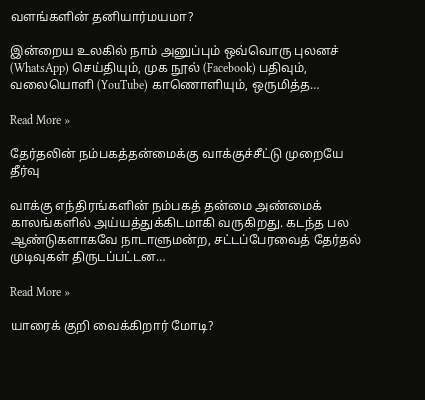வளங்களின் தனியார்மயமா?

இன்றைய உலகில் நாம் அனுப்பும் ஒவ்வொரு புலனச் (WhatsApp) செய்தியும், முக நூல் (Facebook) பதிவும், வலையொளி (YouTube) காணொளியும், ஒருமித்த…

Read More »

தேர்தலின் நம்பகத்தன்மைக்கு வாக்குச்சீட்டு முறையே தீர்வு

வாக்கு எந்திரங்களின் நம்பகத் தன்மை அண்மைக் காலங்களில் அய்யத்துக்கிடமாகி வருகிறது. கடந்த பல ஆண்டுகளாகவே நாடாளுமன்ற, சட்டப்பேரவைத் தேர்தல் முடிவுகள் திருடப்பட்டன…

Read More »

யாரைக் குறி வைக்கிறார் மோடி?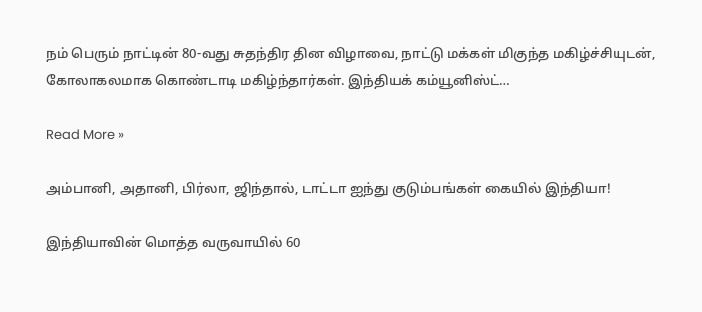நம் பெரும் நாட்டின் 80-வது சுதந்திர தின விழாவை, நாட்டு மக்கள் மிகுந்த மகிழ்ச்சியுடன், கோலாகலமாக கொண்டாடி மகிழ்ந்தார்கள். இந்தியக் கம்யூனிஸ்ட்…

Read More »

அம்பானி, அதானி, பிர்லா, ஜிந்தால், டாட்டா ஐந்து குடும்பங்கள் கையில் இந்தியா!

இந்தியாவின் மொத்த வருவாயில் 60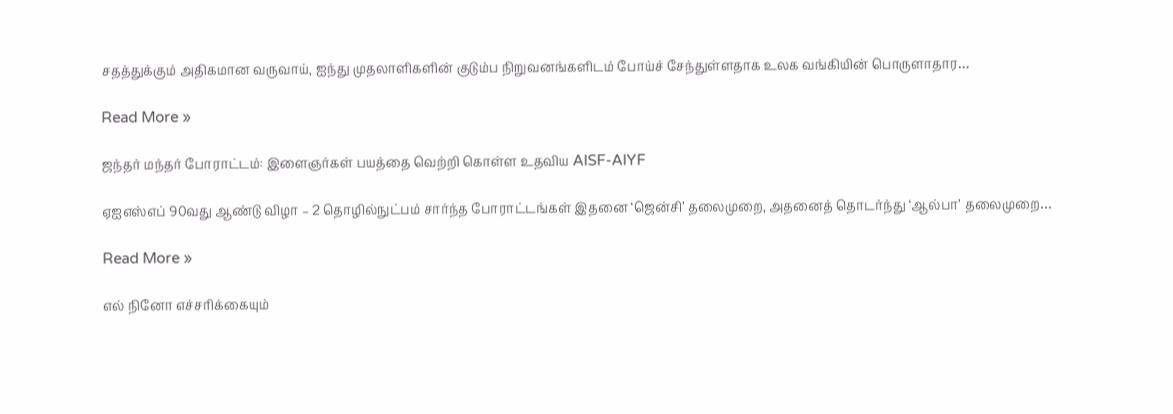சதத்துக்கும் அதிகமான வருவாய், ஐந்து முதலாளிகளின் குடும்ப நிறுவனங்களிடம் போய்ச் சேந்துள்ளதாக உலக வங்கியின் பொருளாதார…

Read More »

ஜந்தர் மந்தர் போராட்டம்: இளைஞர்கள் பயத்தை வெற்றி கொள்ள உதவிய AISF-AIYF

ஏஐஎஸ்எப் 90வது ஆண்டு விழா – 2 தொழில்நுட்பம் சார்ந்த போராட்டங்கள் இதனை ‘ஜென்சி’ தலைமுறை, அதனைத் தொடர்ந்து ‘ஆல்பா’ தலைமுறை…

Read More »

எல் நினோ எச்சரிக்கையும்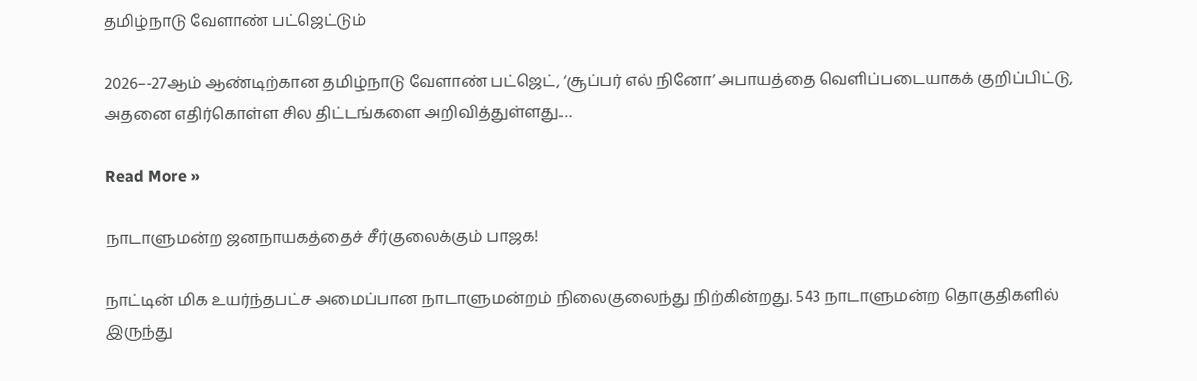தமிழ்நாடு வேளாண் பட்ஜெட்டும்

2026–-27ஆம் ஆண்டிற்கான தமிழ்நாடு வேளாண் பட்ஜெட், ‘சூப்பர் எல் நினோ’ அபாயத்தை வெளிப்படையாகக் குறிப்பிட்டு, அதனை எதிர்கொள்ள சில திட்டங்களை அறிவித்துள்ளது.…

Read More »

நாடாளுமன்ற ஜனநாயகத்தைச் சீர்குலைக்கும் பாஜக!

நாட்டின் மிக உயர்ந்தபட்ச அமைப்பான நாடாளுமன்றம் நிலைகுலைந்து நிற்கின்றது. 543 நாடாளுமன்ற தொகுதிகளில் இருந்து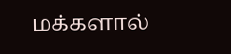மக்களால்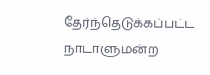தேர்ந்தெடுக்கப்பட்ட நாடாளுமன்ற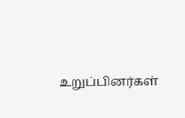உறுப்பினர்கள்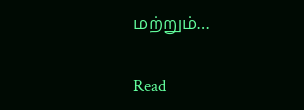மற்றும்…

Read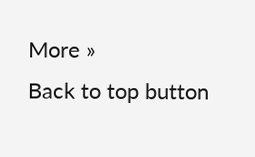More »
Back to top button